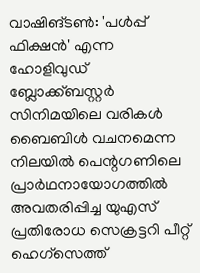വാഷിങ്ടൺ: 'പൾപ്പ് ഫിക്ഷൻ' എന്ന ഹോളിവുഡ് ബ്ലോക്ക്ബസ്റ്റർ സിനിമയിലെ വരികൾ ബൈബിൾ വചനമെന്ന നിലയിൽ പെന്റഗണിലെ പ്രാർഥനായോഗത്തിൽ അവതരിപ്പിച്ച യുഎസ് പ്രതിരോധ സെക്രട്ടറി പീറ്റ് ഹെഗ്സെത്ത്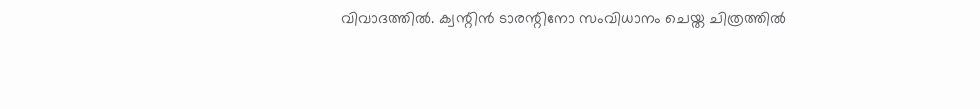വിവാദത്തിൽ. ക്വന്റിൻ ടാരന്റിനോ സംവിധാനം ചെയ്ത ചിത്രത്തിൽ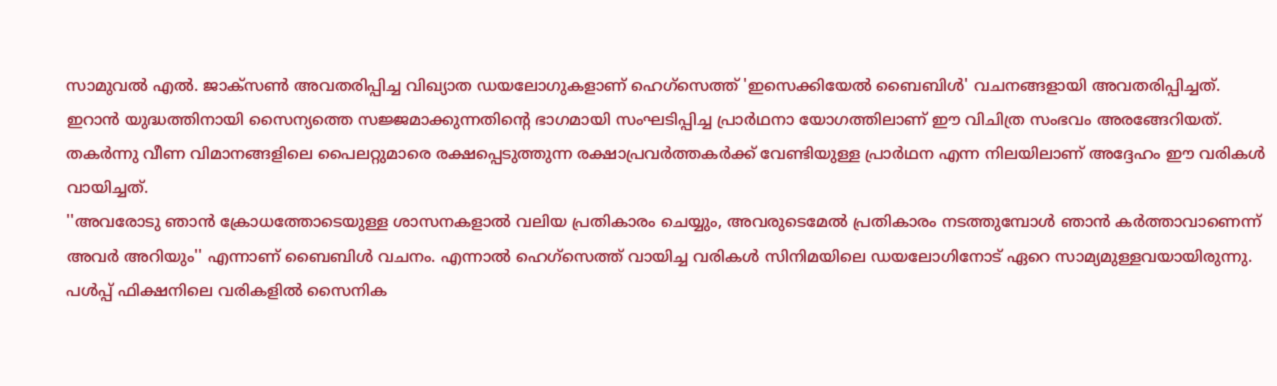സാമുവൽ എൽ. ജാക്സൺ അവതരിപ്പിച്ച വിഖ്യാത ഡയലോഗുകളാണ് ഹെഗ്സെത്ത് 'ഇസെക്കിയേൽ ബൈബിൾ' വചനങ്ങളായി അവതരിപ്പിച്ചത്.
ഇറാൻ യുദ്ധത്തിനായി സൈന്യത്തെ സജ്ജമാക്കുന്നതിന്റെ ഭാഗമായി സംഘടിപ്പിച്ച പ്രാർഥനാ യോഗത്തിലാണ് ഈ വിചിത്ര സംഭവം അരങ്ങേറിയത്. തകർന്നു വീണ വിമാനങ്ങളിലെ പൈലറ്റുമാരെ രക്ഷപ്പെടുത്തുന്ന രക്ഷാപ്രവർത്തകർക്ക് വേണ്ടിയുള്ള പ്രാർഥന എന്ന നിലയിലാണ് അദ്ദേഹം ഈ വരികൾ വായിച്ചത്.
''അവരോടു ഞാൻ ക്രോധത്തോടെയുള്ള ശാസനകളാൽ വലിയ പ്രതികാരം ചെയ്യും, അവരുടെമേൽ പ്രതികാരം നടത്തുമ്പോൾ ഞാൻ കർത്താവാണെന്ന് അവർ അറിയും'' എന്നാണ് ബൈബിൾ വചനം. എന്നാൽ ഹെഗ്സെത്ത് വായിച്ച വരികൾ സിനിമയിലെ ഡയലോഗിനോട് ഏറെ സാമ്യമുള്ളവയായിരുന്നു. പൾപ്പ് ഫിക്ഷനിലെ വരികളിൽ സൈനിക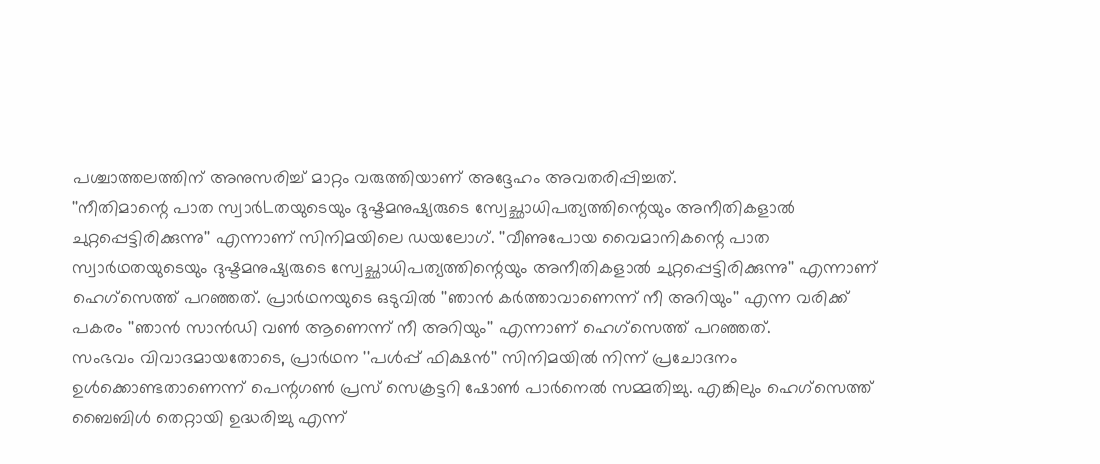പശ്ചാത്തലത്തിന് അനുസരിച്ച് മാറ്റം വരുത്തിയാണ് അദ്ദേഹം അവതരിപ്പിച്ചത്.
''നീതിമാന്റെ പാത സ്വാർLതയുടെയും ദുഷ്ടമനുഷ്യരുടെ സ്വേച്ഛാധിപത്യത്തിന്റെയും അനീതികളാൽ ചുറ്റപ്പെട്ടിരിക്കുന്നു'' എന്നാണ് സിനിമയിലെ ഡയലോഗ്. ''വീണുപോയ വൈമാനികന്റെ പാത സ്വാർഥതയുടെയും ദുഷ്ടമനുഷ്യരുടെ സ്വേച്ഛാധിപത്യത്തിന്റെയും അനീതികളാൽ ചുറ്റപ്പെട്ടിരിക്കുന്നു'' എന്നാണ് ഹെഗ്സെത്ത് പറഞ്ഞത്. പ്രാർഥനയുടെ ഒടുവിൽ ''ഞാൻ കർത്താവാണെന്ന് നീ അറിയും'' എന്ന വരിക്ക് പകരം ''ഞാൻ സാൻഡി വൺ ആണെന്ന് നീ അറിയും'' എന്നാണ് ഹെഗ്സെത്ത് പറഞ്ഞത്.
സംഭവം വിവാദമായതോടെ, പ്രാർഥന ''പൾപ്പ് ഫിക്ഷൻ'' സിനിമയിൽ നിന്ന് പ്രചോദനം ഉൾക്കൊണ്ടതാണെന്ന് പെന്റഗൺ പ്രസ് സെക്രട്ടറി ഷോൺ പാർനെൽ സമ്മതിച്ചു. എങ്കിലും ഹെഗ്സെത്ത് ബൈബിൾ തെറ്റായി ഉദ്ധരിച്ചു എന്ന്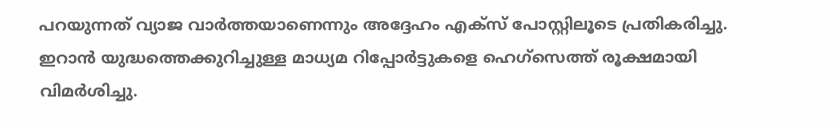പറയുന്നത് വ്യാജ വാർത്തയാണെന്നും അദ്ദേഹം എക്സ് പോസ്റ്റിലൂടെ പ്രതികരിച്ചു.
ഇറാൻ യുദ്ധത്തെക്കുറിച്ചുള്ള മാധ്യമ റിപ്പോർട്ടുകളെ ഹെഗ്സെത്ത് രൂക്ഷമായി വിമർശിച്ചു.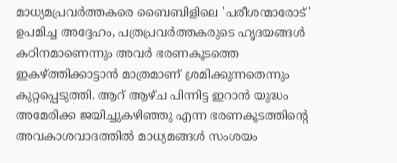മാധ്യമപ്രവർത്തകരെ ബൈബിളിലെ 'പരീശന്മാരോട്' ഉപമിച്ച അദ്ദേഹം, പത്രപ്രവർത്തകരുടെ ഹൃദയങ്ങൾ കഠിനമാണെന്നും അവർ ഭരണകൂടത്തെ ഇകഴ്ത്തിക്കാട്ടാൻ മാത്രമാണ് ശ്രമിക്കുന്നതെന്നും കുറ്റപ്പെടുത്തി. ആറ് ആഴ്ച പിന്നിട്ട ഇറാൻ യുദ്ധം അമേരിക്ക ജയിച്ചുകഴിഞ്ഞു എന്ന ഭരണകൂടത്തിന്റെ അവകാശവാദത്തിൽ മാധ്യമങ്ങൾ സംശയം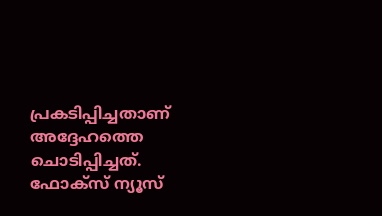പ്രകടിപ്പിച്ചതാണ് അദ്ദേഹത്തെ ചൊടിപ്പിച്ചത്.
ഫോക്സ് ന്യൂസ്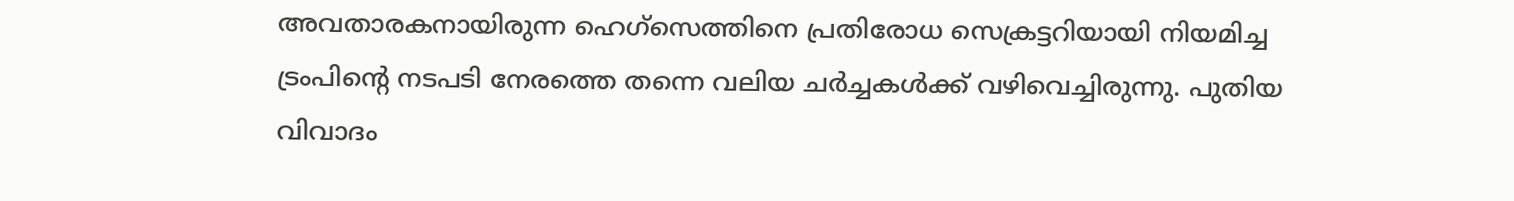അവതാരകനായിരുന്ന ഹെഗ്സെത്തിനെ പ്രതിരോധ സെക്രട്ടറിയായി നിയമിച്ച ട്രംപിന്റെ നടപടി നേരത്തെ തന്നെ വലിയ ചർച്ചകൾക്ക് വഴിവെച്ചിരുന്നു. പുതിയ വിവാദം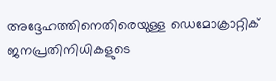അദ്ദേഹത്തിനെതിരെയുള്ള ഡെമോക്രാറ്റിക് ജനപ്രതിനിധികളുടെ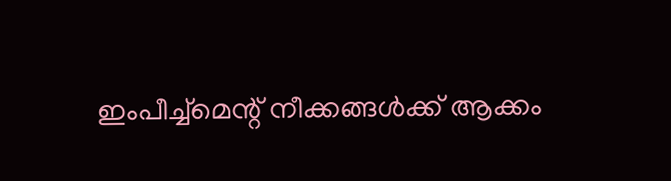ഇംപീച്ച്മെന്റ് നീക്കങ്ങൾക്ക് ആക്കം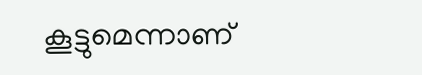കൂട്ടുമെന്നാണ്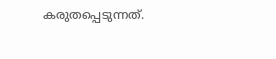കരുതപ്പെടുന്നത്.